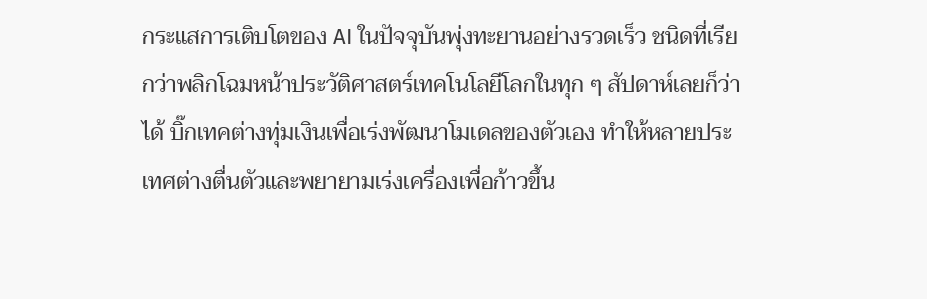กระแสการเติบโตของ AI ในปัจจุบันพุ่งทะยานอย่างรวดเร็ว ชนิดที่เรียกว่าพลิกโฉมหน้าประวัติศาสตร์เทคโนโลยีโลกในทุก ๆ สัปดาห์เลยก็ว่าได้ บิ๊กเทคต่างทุ่มเงินเพื่อเร่งพัฒนาโมเดลของตัวเอง ทำให้หลายประเทศต่างตื่นตัวและพยายามเร่งเครื่องเพื่อก้าวขึ้น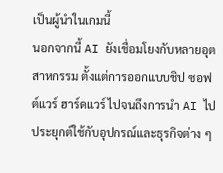เป็นผู้นำในเกมนี้
นอกจากนี้ AI ยังเชื่อมโยงกับหลายอุตสาหกรรม ตั้งแต่การออกแบบชิป ซอฟต์แวร์ ฮาร์ดแวร์ ไปจนถึงการนำ AI ไปประยุกต์ใช้กับอุปกรณ์และธุรกิจต่าง ๆ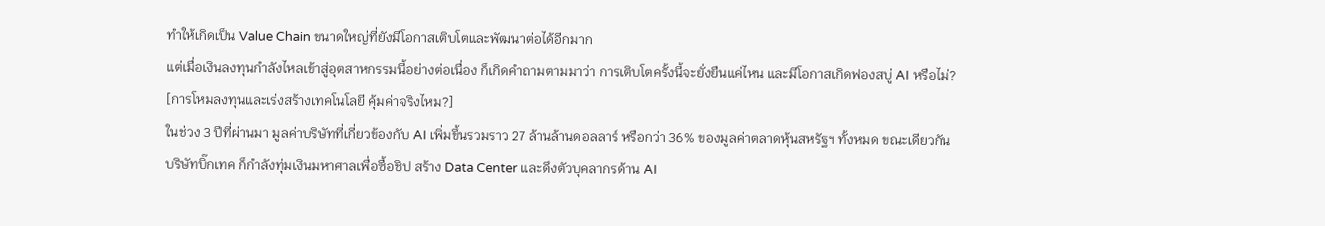ทำให้เกิดเป็น Value Chain ขนาดใหญ่ที่ยังมีโอกาสเติบโตและพัฒนาต่อได้อีกมาก
แต่เมื่อเงินลงทุนกำลังไหลเข้าสู่อุตสาหกรรมนี้อย่างต่อเนื่อง ก็เกิดคำถามตามมาว่า การเติบโตครั้งนี้จะยั่งยืนแค่ไหน และมีโอกาสเกิดฟองสบู่ AI หรือไม่?
[การโหมลงทุนและเร่งสร้างเทคโนโลยี คุ้มค่าจริงไหม?]
ในช่วง 3 ปีที่ผ่านมา มูลค่าบริษัทที่เกี่ยวข้องกับ AI เพิ่มขึ้นรวมราว 27 ล้านล้านดอลลาร์ หรือกว่า 36% ของมูลค่าตลาดหุ้นสหรัฐฯ ทั้งหมด ขณะเดียวกัน บริษัทบิ๊กเทค ก็กำลังทุ่มเงินมหาศาลเพื่อซื้อชิป สร้าง Data Center และดึงตัวบุคลากรด้าน AI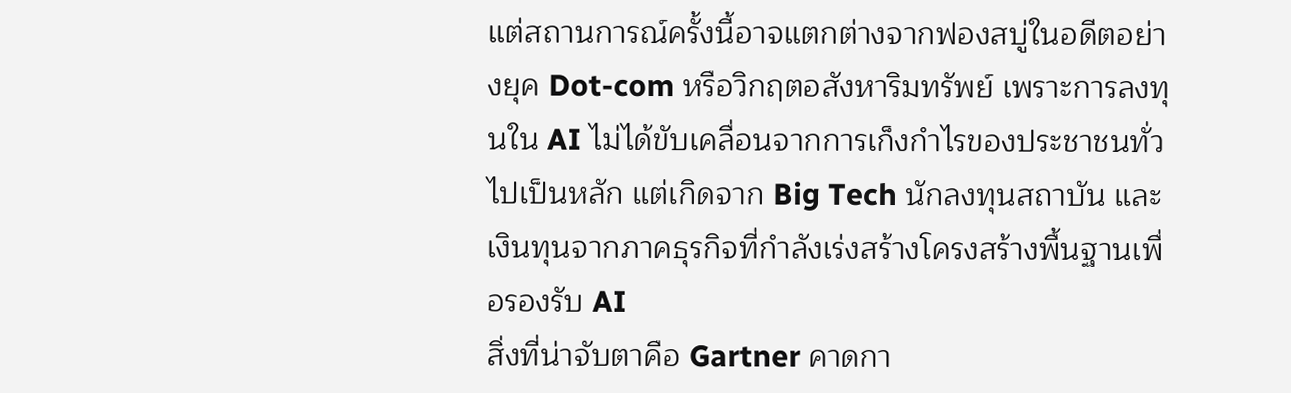แต่สถานการณ์ครั้งนี้อาจแตกต่างจากฟองสบู่ในอดีตอย่างยุค Dot-com หรือวิกฤตอสังหาริมทรัพย์ เพราะการลงทุนใน AI ไม่ได้ขับเคลื่อนจากการเก็งกำไรของประชาชนทั่วไปเป็นหลัก แต่เกิดจาก Big Tech นักลงทุนสถาบัน และเงินทุนจากภาคธุรกิจที่กำลังเร่งสร้างโครงสร้างพื้นฐานเพื่อรองรับ AI
สิ่งที่น่าจับตาคือ Gartner คาดกา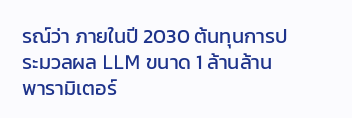รณ์ว่า ภายในปี 2030 ต้นทุนการประมวลผล LLM ขนาด 1 ล้านล้านพารามิเตอร์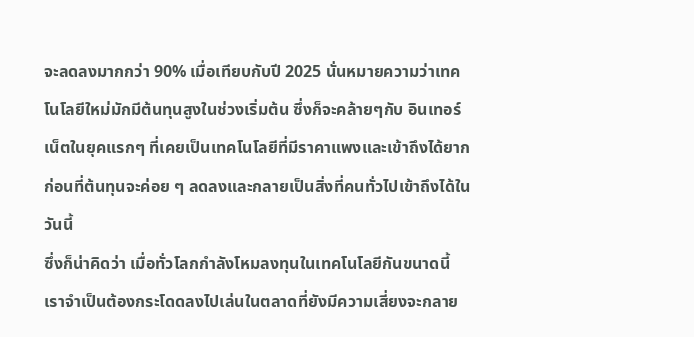จะลดลงมากกว่า 90% เมื่อเทียบกับปี 2025 นั่นหมายความว่าเทคโนโลยีใหม่มักมีต้นทุนสูงในช่วงเริ่มต้น ซึ่งก็จะคล้ายๆกับ อินเทอร์เน็ตในยุคแรกๆ ที่เคยเป็นเทคโนโลยีที่มีราคาแพงและเข้าถึงได้ยาก ก่อนที่ต้นทุนจะค่อย ๆ ลดลงและกลายเป็นสิ่งที่คนทั่วไปเข้าถึงได้ในวันนี้
ซึ่งก็น่าคิดว่า เมื่อทั่วโลกกำลังโหมลงทุนในเทคโนโลยีกันขนาดนี้ เราจำเป็นต้องกระโดดลงไปเล่นในตลาดที่ยังมีความเสี่ยงจะกลาย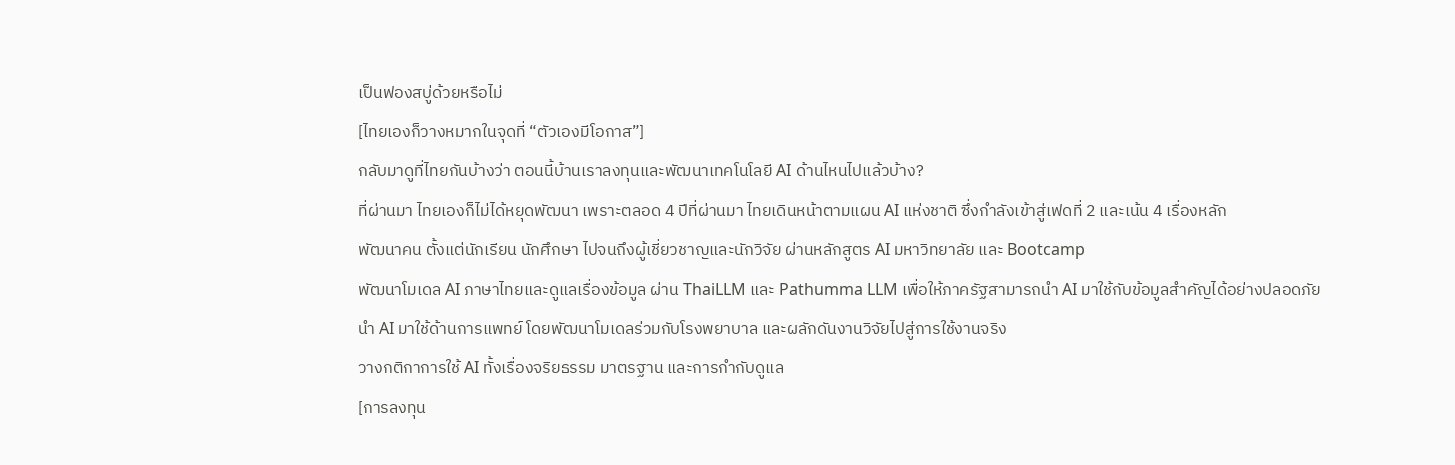เป็นฟองสบู่ด้วยหรือไม่
[ไทยเองก็วางหมากในจุดที่ “ตัวเองมีโอกาส”]
กลับมาดูที่ไทยกันบ้างว่า ตอนนี้บ้านเราลงทุนและพัฒนาเทคโนโลยี AI ด้านไหนไปแล้วบ้าง?
ที่ผ่านมา ไทยเองก็ไม่ได้หยุดพัฒนา เพราะตลอด 4 ปีที่ผ่านมา ไทยเดินหน้าตามแผน AI แห่งชาติ ซึ่งกำลังเข้าสู่เฟดที่ 2 และเน้น 4 เรื่องหลัก
พัฒนาคน ตั้งแต่นักเรียน นักศึกษา ไปจนถึงผู้เชี่ยวชาญและนักวิจัย ผ่านหลักสูตร AI มหาวิทยาลัย และ Bootcamp
พัฒนาโมเดล AI ภาษาไทยและดูแลเรื่องข้อมูล ผ่าน ThaiLLM และ Pathumma LLM เพื่อให้ภาครัฐสามารถนำ AI มาใช้กับข้อมูลสำคัญได้อย่างปลอดภัย
นำ AI มาใช้ด้านการแพทย์ โดยพัฒนาโมเดลร่วมกับโรงพยาบาล และผลักดันงานวิจัยไปสู่การใช้งานจริง
วางกติกาการใช้ AI ทั้งเรื่องจริยธรรม มาตรฐาน และการกำกับดูแล
[การลงทุน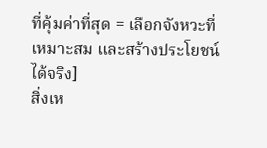ที่คุ้มค่าที่สุด = เลือกจังหวะที่เหมาะสม และสร้างประโยชน์ได้จริง]
สิ่งเห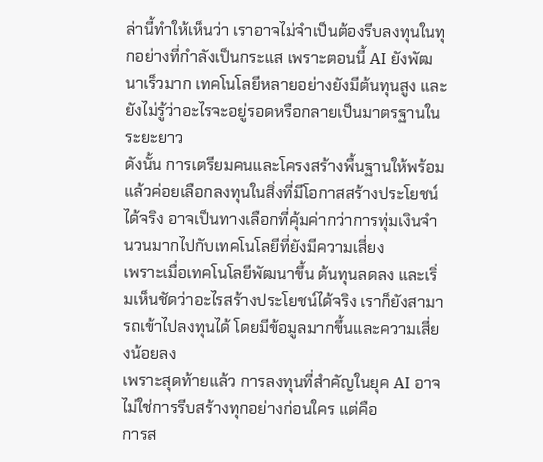ล่านี้ทำให้เห็นว่า เราอาจไม่จำเป็นต้องรีบลงทุนในทุกอย่างที่กำลังเป็นกระแส เพราะตอนนี้ AI ยังพัฒนาเร็วมาก เทคโนโลยีหลายอย่างยังมีต้นทุนสูง และยังไม่รู้ว่าอะไรจะอยู่รอดหรือกลายเป็นมาตรฐานในระยะยาว
ดังนั้น การเตรียมคนและโครงสร้างพื้นฐานให้พร้อม แล้วค่อยเลือกลงทุนในสิ่งที่มีโอกาสสร้างประโยชน์ได้จริง อาจเป็นทางเลือกที่คุ้มค่ากว่าการทุ่มเงินจำนวนมากไปกับเทคโนโลยีที่ยังมีความเสี่ยง
เพราะเมื่อเทคโนโลยีพัฒนาขึ้น ต้นทุนลดลง และเริ่มเห็นชัดว่าอะไรสร้างประโยชน์ได้จริง เราก็ยังสามารถเข้าไปลงทุนได้ โดยมีข้อมูลมากขึ้นและความเสี่ยงน้อยลง
เพราะสุดท้ายแล้ว การลงทุนที่สำคัญในยุค AI อาจไม่ใช่การรีบสร้างทุกอย่างก่อนใคร แต่คือ
การส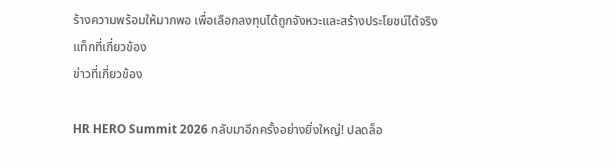ร้างความพร้อมให้มากพอ เพื่อเลือกลงทุนได้ถูกจังหวะและสร้างประโยชน์ได้จริง
แท็กที่เกี่ยวข้อง
ข่าวที่เกี่ยวข้อง

HR HERO Summit 2026 กลับมาอีกครั้งอย่างยิ่งใหญ่! ปลดล็อ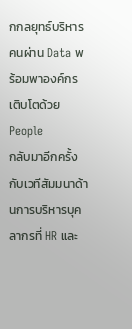กกลยุทธ์บริหารคนผ่าน Data พร้อมพาองค์กรเติบโตด้วย People
กลับมาอีกครั้งกับเวทีสัมมนาด้านการบริหารบุคลากรที่ HR และ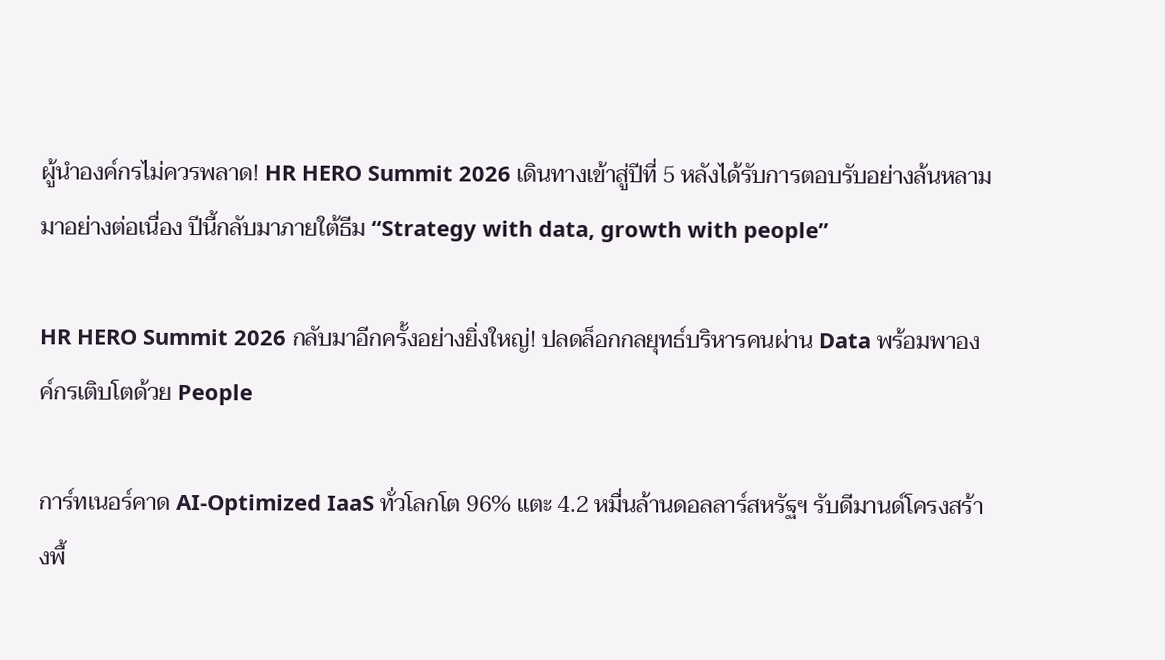ผู้นำองค์กรไม่ควรพลาด! HR HERO Summit 2026 เดินทางเข้าสู่ปีที่ 5 หลังได้รับการตอบรับอย่างล้นหลามมาอย่างต่อเนื่อง ปีนี้กลับมาภายใต้ธีม “Strategy with data, growth with people”

HR HERO Summit 2026 กลับมาอีกครั้งอย่างยิ่งใหญ่! ปลดล็อกกลยุทธ์บริหารคนผ่าน Data พร้อมพาองค์กรเติบโตด้วย People

การ์ทเนอร์คาด AI-Optimized IaaS ทั่วโลกโต 96% แตะ 4.2 หมื่นล้านดอลลาร์สหรัฐฯ รับดีมานด์โครงสร้างพื้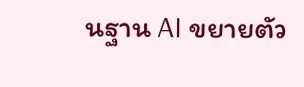นฐาน AI ขยายตัว